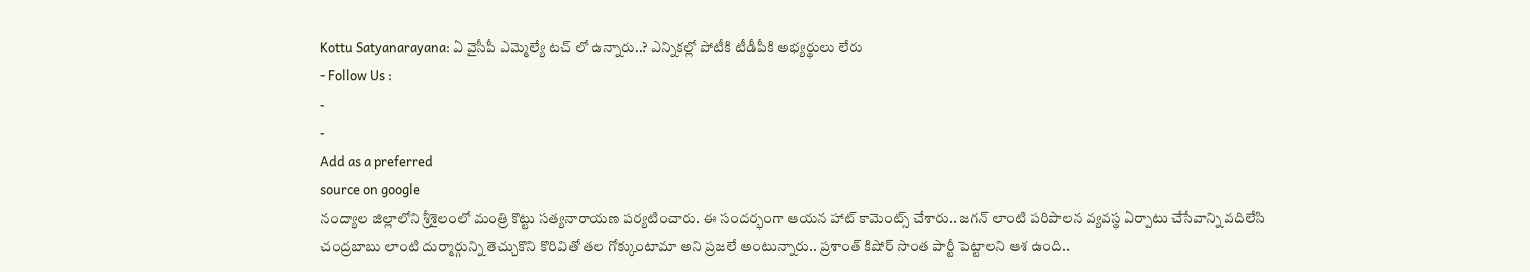Kottu Satyanarayana: ఏ వైసీపీ ఎమ్మెల్యే టచ్ లో ఉన్నారు..? ఎన్నికల్లో పోటీకి టీడీపీకి అభ్యర్థులు లేరు
- Follow Us :
-
-
Add as a preferred
source on google
నంద్యాల జిల్లాలోని శ్రీశైలంలో మంత్రి కొట్టు సత్యనారాయణ పర్యటించారు. ఈ సందర్భంగా ఆయన హాట్ కామెంట్స్ చేశారు.. జగన్ లాంటి పరిపాలన వ్యవస్థ ఏర్పాటు చేసేవాన్ని వదిలేసి చంద్రబాబు లాంటి దుర్మార్గున్ని తెచ్చుకొని కొరివితో తల గోక్కుంటామా అని ప్రజలే అంటున్నారు.. ప్రశాంత్ కిషోర్ సొంత పార్టీ పెట్టాలని ఆశ ఉంది..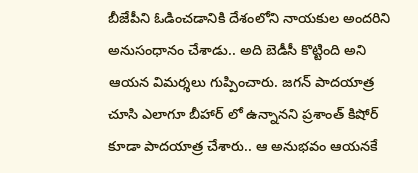బీజేపీని ఓడించడానికి దేశంలోని నాయకుల అందరిని అనుసంధానం చేశాడు.. అది బెడీసీ కొట్టింది అని ఆయన విమర్శలు గుప్పించారు. జగన్ పాదయాత్ర చూసి ఎలాగూ బీహార్ లో ఉన్నానని ప్రశాంత్ కిషోర్ కూడా పాదయాత్ర చేశారు.. ఆ అనుభవం ఆయనకే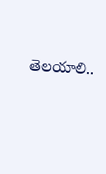తెలయాలి..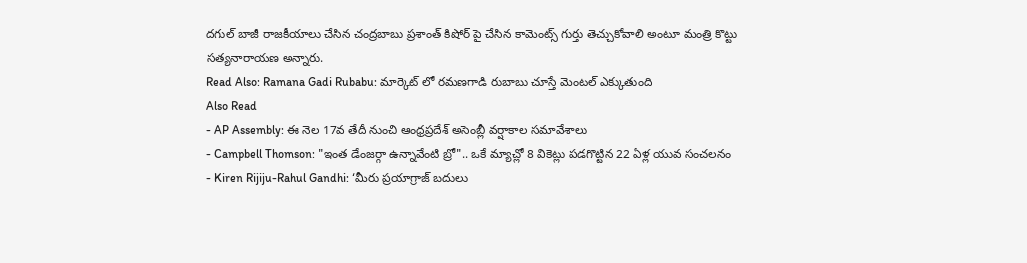దగుల్ బాజీ రాజకీయాలు చేసిన చంద్రబాబు ప్రశాంత్ కిషోర్ పై చేసిన కామెంట్స్ గుర్తు తెచ్చుకోవాలి అంటూ మంత్రి కొట్టు సత్యనారాయణ అన్నారు.
Read Also: Ramana Gadi Rubabu: మార్కెట్ లో రమణగాడి రుబాబు చూస్తే మెంటల్ ఎక్కుతుంది
Also Read
- AP Assembly: ఈ నెల 17వ తేదీ నుంచి ఆంధ్రప్రదేశ్ అసెంబ్లీ వర్షాకాల సమావేశాలు
- Campbell Thomson: "ఇంత డేంజర్గా ఉన్నావేంటి బ్రో".. ఒకే మ్యాచ్లో 8 వికెట్లు పడగొట్టిన 22 ఏళ్ల యువ సంచలనం
- Kiren Rijiju-Rahul Gandhi: ‘మీరు ప్రయాగ్రాజ్ బదులు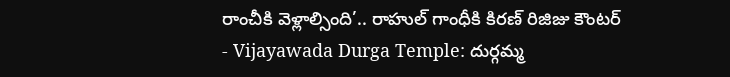రాంచీకి వెళ్లాల్సింది’.. రాహుల్ గాంధీకి కిరణ్ రిజిజు కౌంటర్
- Vijayawada Durga Temple: దుర్గమ్మ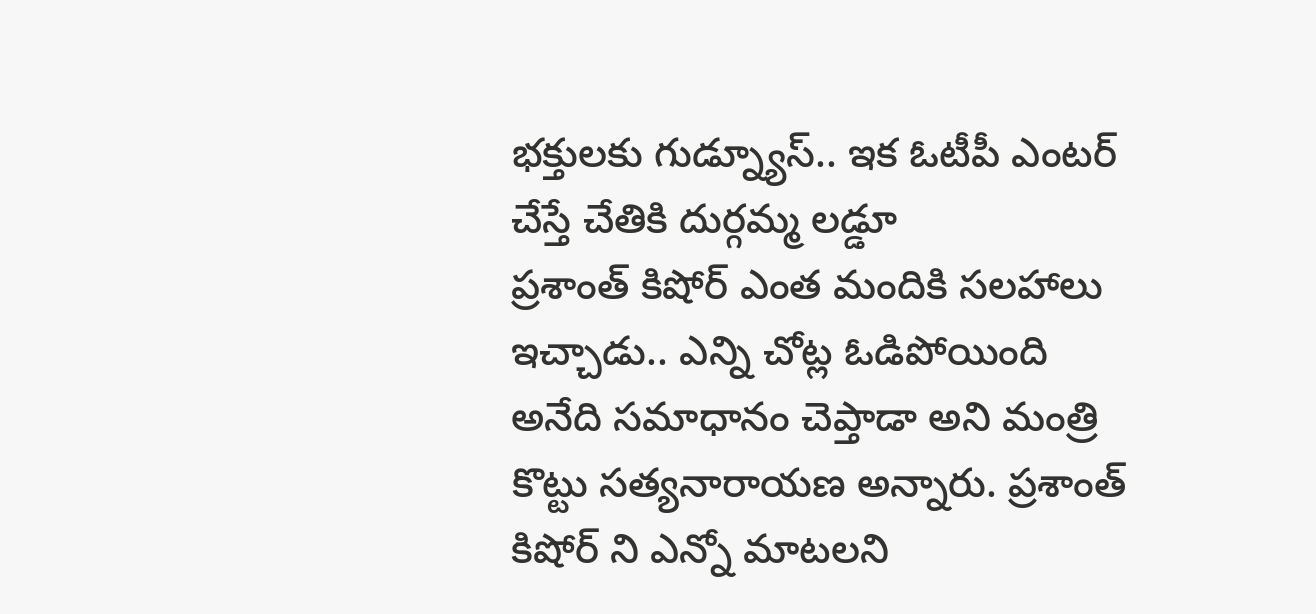భక్తులకు గుడ్న్యూస్.. ఇక ఓటీపీ ఎంటర్ చేస్తే చేతికి దుర్గమ్మ లడ్డూ
ప్రశాంత్ కిషోర్ ఎంత మందికి సలహాలు ఇచ్చాడు.. ఎన్ని చోట్ల ఓడిపోయింది అనేది సమాధానం చెప్తాడా అని మంత్రి కొట్టు సత్యనారాయణ అన్నారు. ప్రశాంత్ కిషోర్ ని ఎన్నో మాటలని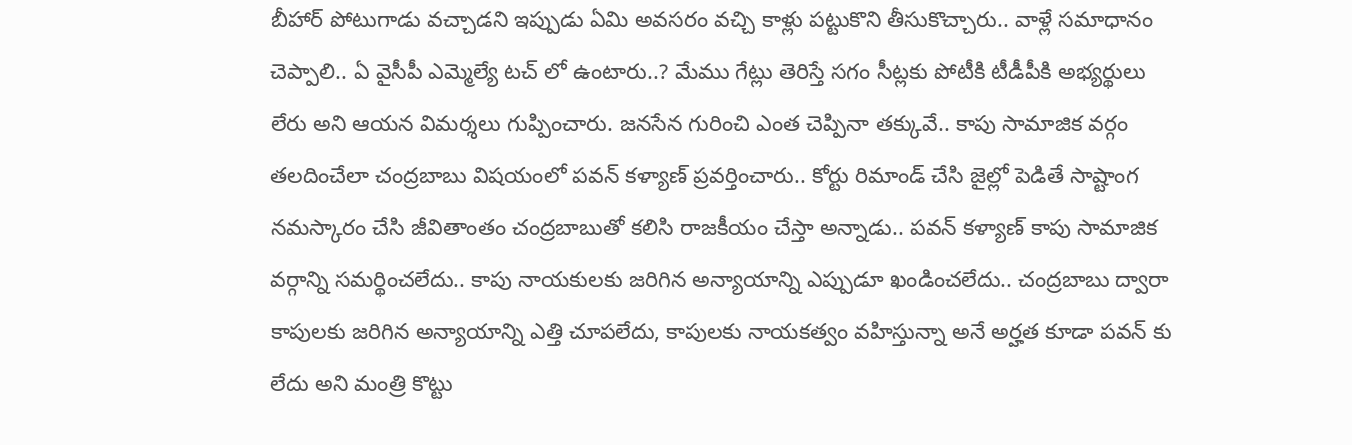బీహార్ పోటుగాడు వచ్చాడని ఇప్పుడు ఏమి అవసరం వచ్చి కాళ్లు పట్టుకొని తీసుకొచ్చారు.. వాళ్లే సమాధానం చెప్పాలి.. ఏ వైసీపీ ఎమ్మెల్యే టచ్ లో ఉంటారు..? మేము గేట్లు తెరిస్తే సగం సీట్లకు పోటీకి టీడీపీకి అభ్యర్థులు లేరు అని ఆయన విమర్శలు గుప్పించారు. జనసేన గురించి ఎంత చెప్పినా తక్కువే.. కాపు సామాజిక వర్గం తలదించేలా చంద్రబాబు విషయంలో పవన్ కళ్యాణ్ ప్రవర్తించారు.. కోర్టు రిమాండ్ చేసి జైల్లో పెడితే సాష్టాంగ నమస్కారం చేసి జీవితాంతం చంద్రబాబుతో కలిసి రాజకీయం చేస్తా అన్నాడు.. పవన్ కళ్యాణ్ కాపు సామాజిక వర్గాన్ని సమర్థించలేదు.. కాపు నాయకులకు జరిగిన అన్యాయాన్ని ఎప్పుడూ ఖండించలేదు.. చంద్రబాబు ద్వారా కాపులకు జరిగిన అన్యాయాన్ని ఎత్తి చూపలేదు, కాపులకు నాయకత్వం వహిస్తున్నా అనే అర్హత కూడా పవన్ కు లేదు అని మంత్రి కొట్టు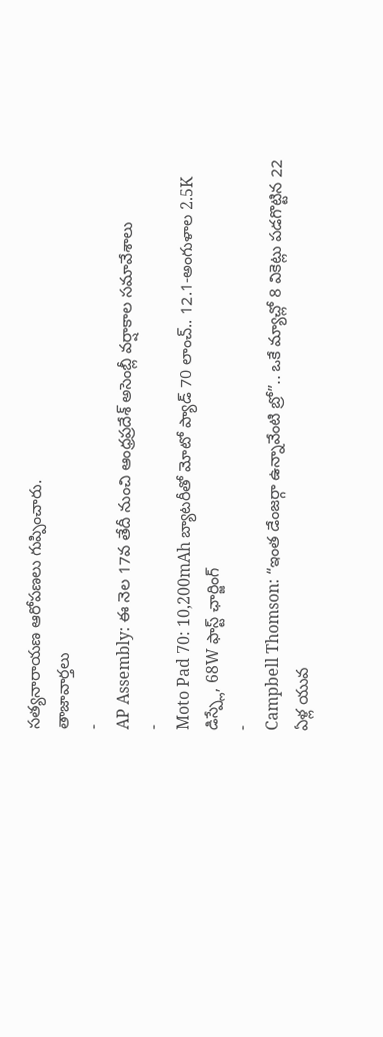సత్యనారాయణ ఆరోపణలు గుప్పించారు.
తాజావార్తలు
-
AP Assembly: ఈ నెల 17వ తేదీ నుంచి ఆంధ్రప్రదేశ్ అసెంబ్లీ వర్షాకాల సమావేశాలు
-
Moto Pad 70: 10,200mAh బ్యాటరీతో మోటో ప్యాడ్ 70 లాంచ్.. 12.1-అంగుళాల 2.5K డిస్ప్లే, 68W ఫాస్ట్ ఛార్జింగ్
-
Campbell Thomson: “ఇంత డేంజర్గా ఉన్నావేంటి బ్రో”.. ఒకే మ్యాచ్లో 8 వికెట్లు పడగొట్టిన 22 ఏళ్ల యువ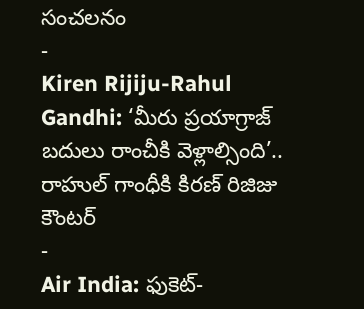సంచలనం
-
Kiren Rijiju-Rahul Gandhi: ‘మీరు ప్రయాగ్రాజ్ బదులు రాంచీకి వెళ్లాల్సింది’.. రాహుల్ గాంధీకి కిరణ్ రిజిజు కౌంటర్
-
Air India: ఫుకెట్-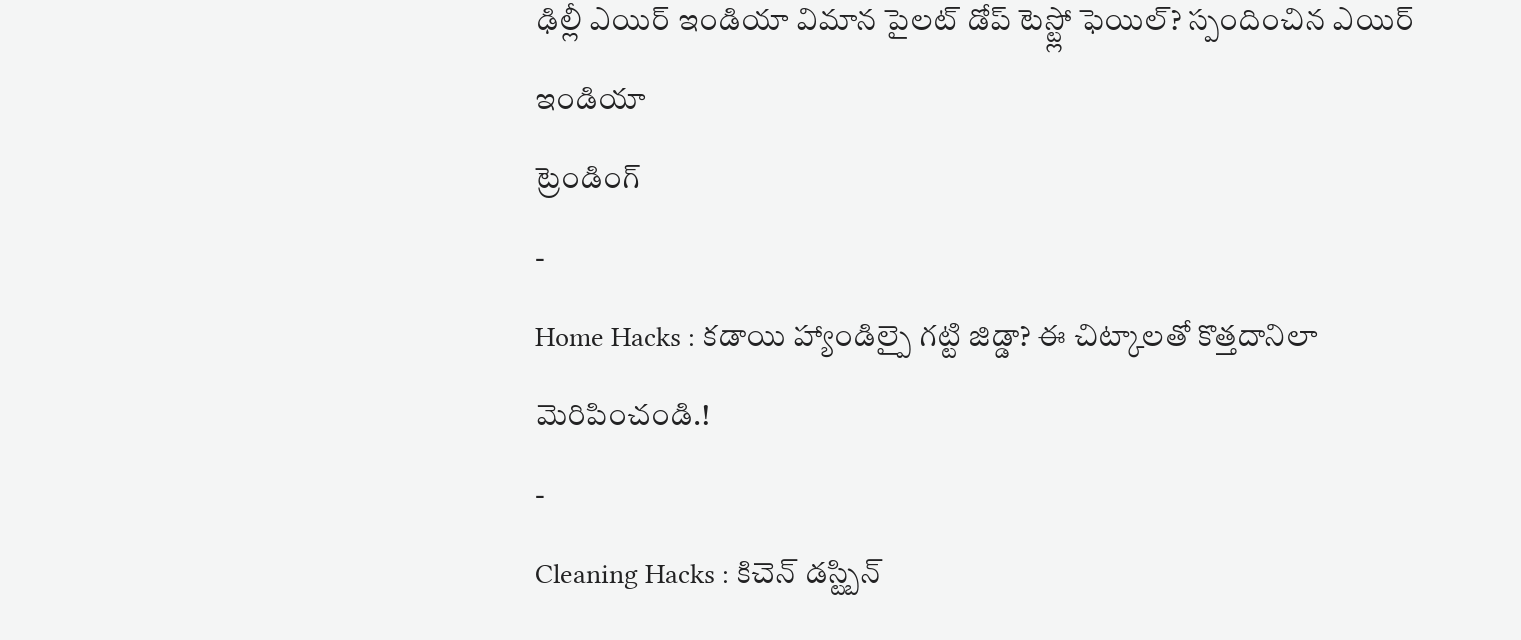ఢిల్లీ ఎయిర్ ఇండియా విమాన పైలట్ డోప్ టెస్ట్లో ఫెయిల్? స్పందించిన ఎయిర్ ఇండియా
ట్రెండింగ్
-
Home Hacks : కడాయి హ్యాండిల్పై గట్టి జిడ్డా? ఈ చిట్కాలతో కొత్తదానిలా మెరిపించండి.!
-
Cleaning Hacks : కిచెన్ డస్ట్బిన్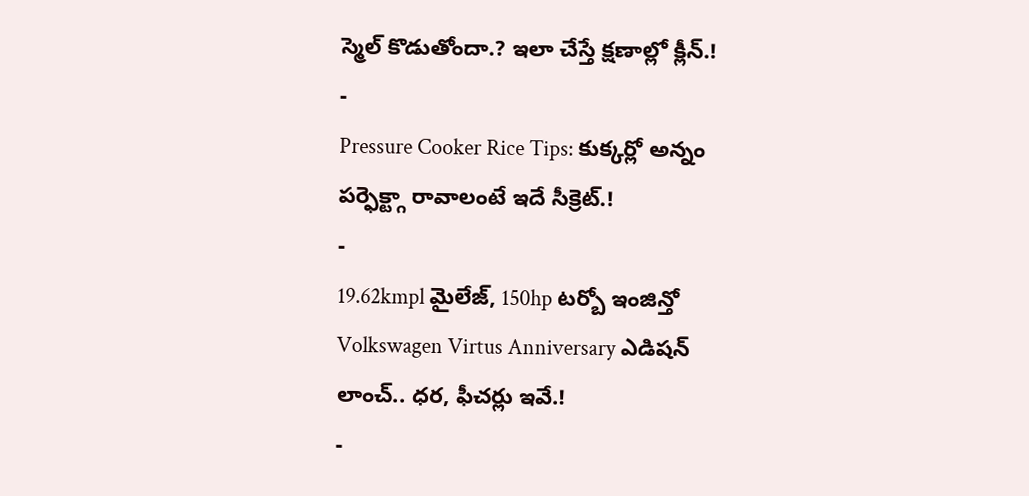స్మెల్ కొడుతోందా.? ఇలా చేస్తే క్షణాల్లో క్లీన్.!
-
Pressure Cooker Rice Tips: కుక్కర్లో అన్నం పర్ఫెక్ట్గా రావాలంటే ఇదే సీక్రెట్.!
-
19.62kmpl మైలేజ్, 150hp టర్బో ఇంజిన్తో Volkswagen Virtus Anniversary ఎడిషన్ లాంచ్.. ధర, ఫీచర్లు ఇవే.!
-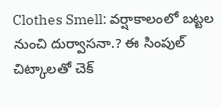Clothes Smell: వర్షాకాలంలో బట్టల నుంచి దుర్వాసనా.? ఈ సింపుల్ చిట్కాలతో చెక్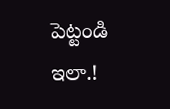పెట్టండి ఇలా.!